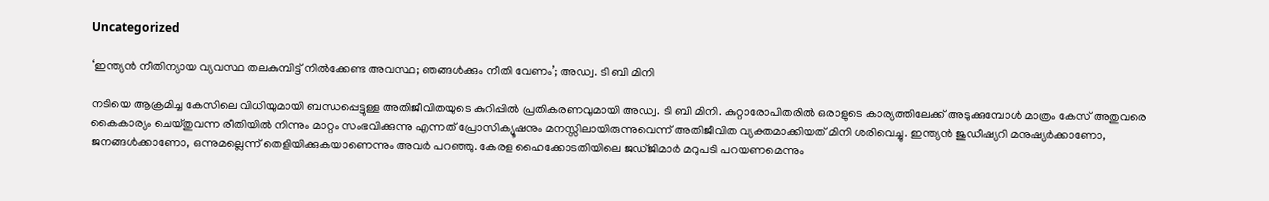Uncategorized

‘ഇന്ത്യന്‍ നീതിന്യായ വ്യവസ്ഥ തലകുമ്പിട്ട് നില്‍ക്കേണ്ട അവസ്ഥ; ഞങ്ങള്‍ക്കും നീതി വേണം’; അഡ്വ. ടി ബി മിനി

നടിയെ ആക്രമിച്ച കേസിലെ വിധിയുമായി ബന്ധപ്പെട്ടുള്ള അതിജീവിതയുടെ കുറിപ്പില്‍ പ്രതികരണവുമായി അഡ്വ. ടി ബി മിനി. കുറ്റാരോപിതരില്‍ ഒരാളുടെ കാര്യത്തിലേക്ക് അടുക്കുമ്പോള്‍ മാത്രം കേസ് അതുവരെ കൈകാര്യം ചെയ്തുവന്ന രീതിയില്‍ നിന്നും മാറ്റം സംഭവിക്കുന്നു എന്നത് പ്രോസിക്യൂഷനും മനസ്സിലായിരുന്നുവെന്ന് അതിജീവിത വ്യക്തമാക്കിയത് മിനി ശരിവെച്ചു. ഇന്ത്യന്‍ ജുഡീഷ്യറി മനുഷ്യര്‍ക്കാണോ, ജനങ്ങള്‍ക്കാണോ, ഒന്നുമല്ലെന്ന് തെളിയിക്കുകയാണെന്നും അവര്‍ പറഞ്ഞു. കേരള ഹൈക്കോടതിയിലെ ജഡ്ജിമാര്‍ മറുപടി പറയണമെന്നും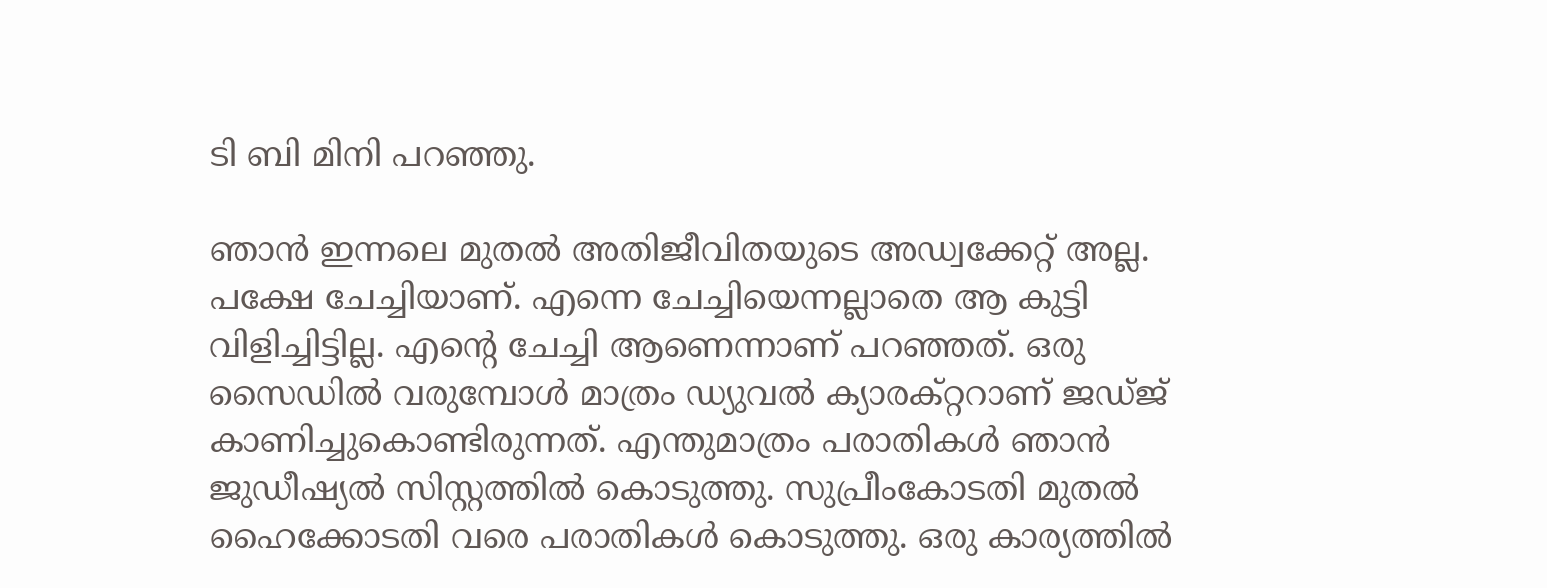ടി ബി മിനി പറഞ്ഞു.

ഞാന്‍ ഇന്നലെ മുതല്‍ അതിജീവിതയുടെ അഡ്വക്കേറ്റ് അല്ല. പക്ഷേ ചേച്ചിയാണ്. എന്നെ ചേച്ചിയെന്നല്ലാതെ ആ കുട്ടി വിളിച്ചിട്ടില്ല. എന്റെ ചേച്ചി ആണെന്നാണ് പറഞ്ഞത്. ഒരു സൈഡില്‍ വരുമ്പോള്‍ മാത്രം ഡ്യുവല്‍ ക്യാരക്റ്ററാണ് ജഡ്ജ് കാണിച്ചുകൊണ്ടിരുന്നത്. എന്തുമാത്രം പരാതികള്‍ ഞാന്‍ ജുഡീഷ്യല്‍ സിസ്റ്റത്തില്‍ കൊടുത്തു. സുപ്രീംകോടതി മുതല്‍ ഹൈക്കോടതി വരെ പരാതികള്‍ കൊടുത്തു. ഒരു കാര്യത്തില്‍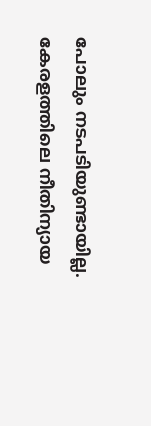പോലും നടപടിയുണ്ടായില്ല. കേരളത്തിലെ നീതിന്യായ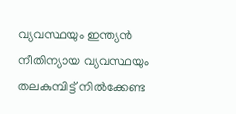വ്യവസ്ഥയും ഇന്ത്യന്‍ നീതിന്യായ വ്യവസ്ഥയും തലകുമ്പിട്ട് നില്‍ക്കേണ്ട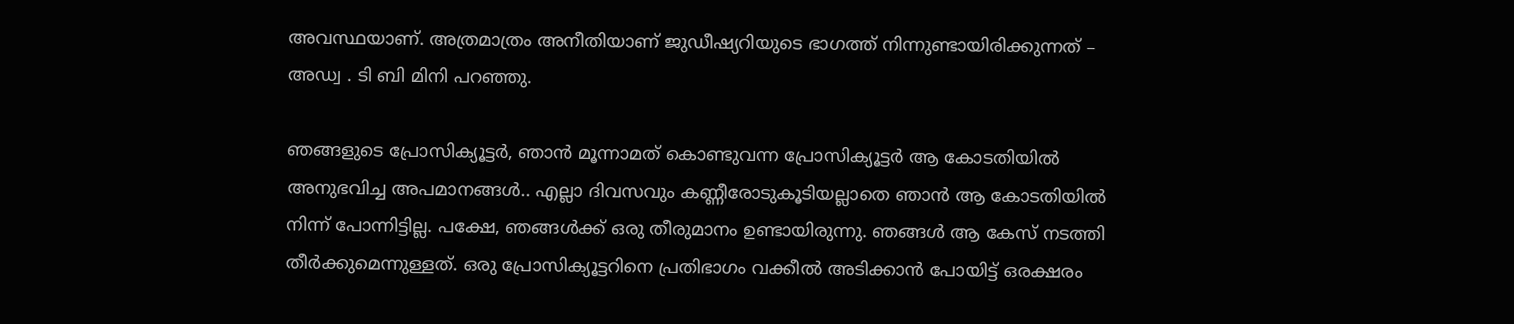അവസ്ഥയാണ്. അത്രമാത്രം അനീതിയാണ് ജുഡീഷ്യറിയുടെ ഭാഗത്ത് നിന്നുണ്ടായിരിക്കുന്നത് – അഡ്വ . ടി ബി മിനി പറഞ്ഞു.

ഞങ്ങളുടെ പ്രോസിക്യൂട്ടര്‍, ഞാന്‍ മൂന്നാമത് കൊണ്ടുവന്ന പ്രോസിക്യൂട്ടര്‍ ആ കോടതിയില്‍ അനുഭവിച്ച അപമാനങ്ങള്‍.. എല്ലാ ദിവസവും കണ്ണീരോടുകൂടിയല്ലാതെ ഞാന്‍ ആ കോടതിയില്‍ നിന്ന് പോന്നിട്ടില്ല. പക്ഷേ, ഞങ്ങള്‍ക്ക് ഒരു തീരുമാനം ഉണ്ടായിരുന്നു. ഞങ്ങള്‍ ആ കേസ് നടത്തി തീര്‍ക്കുമെന്നുള്ളത്. ഒരു പ്രോസിക്യൂട്ടറിനെ പ്രതിഭാഗം വക്കീല്‍ അടിക്കാന്‍ പോയിട്ട് ഒരക്ഷരം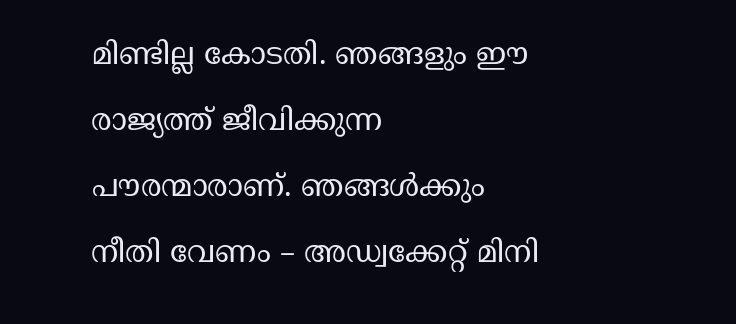മിണ്ടില്ല കോടതി. ഞങ്ങളും ഈ രാജ്യത്ത് ജീവിക്കുന്ന പൗരന്മാരാണ്. ഞങ്ങള്‍ക്കും നീതി വേണം – അഡ്വക്കേറ്റ് മിനി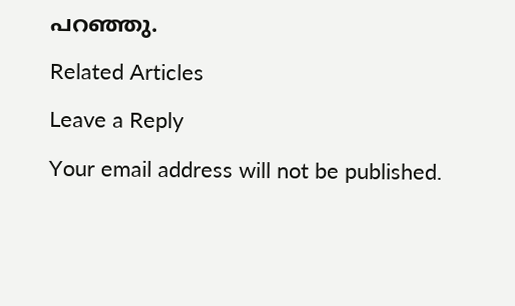പറഞ്ഞു.

Related Articles

Leave a Reply

Your email address will not be published.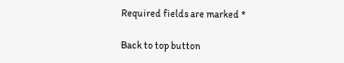Required fields are marked *

Back to top button